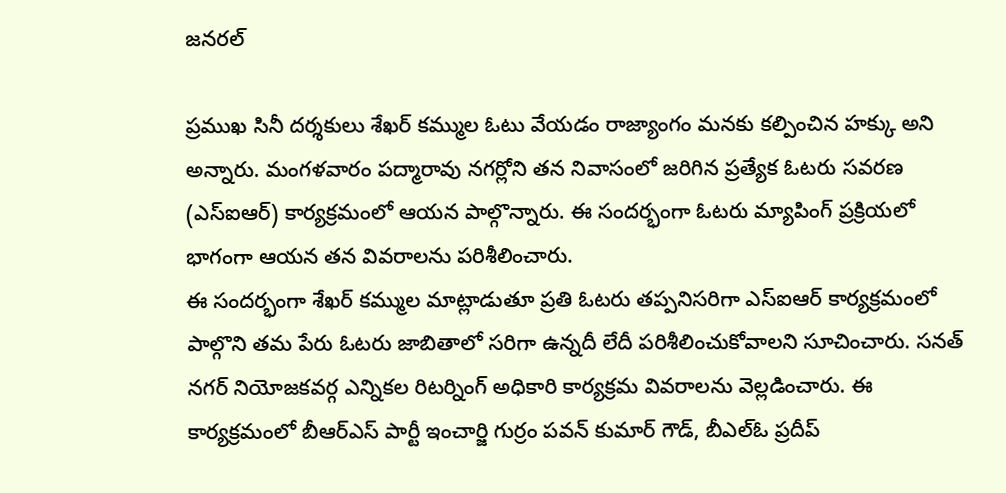జనరల్

ప్రముఖ సినీ దర్శకులు శేఖర్ కమ్ముల ఓటు వేయడం రాజ్యాంగం మనకు కల్పించిన హక్కు అని అన్నారు. మంగళవారం పద్మారావు నగర్లోని తన నివాసంలో జరిగిన ప్రత్యేక ఓటరు సవరణ (ఎస్ఐఆర్) కార్యక్రమంలో ఆయన పాల్గొన్నారు. ఈ సందర్భంగా ఓటరు మ్యాపింగ్ ప్రక్రియలో భాగంగా ఆయన తన వివరాలను పరిశీలించారు.
ఈ సందర్భంగా శేఖర్ కమ్ముల మాట్లాడుతూ ప్రతి ఓటరు తప్పనిసరిగా ఎస్ఐఆర్ కార్యక్రమంలో పాల్గొని తమ పేరు ఓటరు జాబితాలో సరిగా ఉన్నదీ లేదీ పరిశీలించుకోవాలని సూచించారు. సనత్ నగర్ నియోజకవర్గ ఎన్నికల రిటర్నింగ్ అధికారి కార్యక్రమ వివరాలను వెల్లడించారు. ఈ కార్యక్రమంలో బీఆర్ఎస్ పార్టీ ఇంచార్జి గుర్రం పవన్ కుమార్ గౌడ్, బీఎల్ఓ ప్రదీప్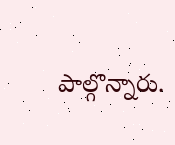పాల్గొన్నారు.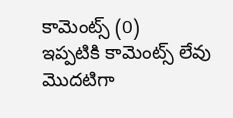కామెంట్స్ (0)
ఇప్పటికి కామెంట్స్ లేవు
మొదటిగా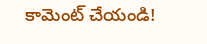కామెంట్ చేయండి!